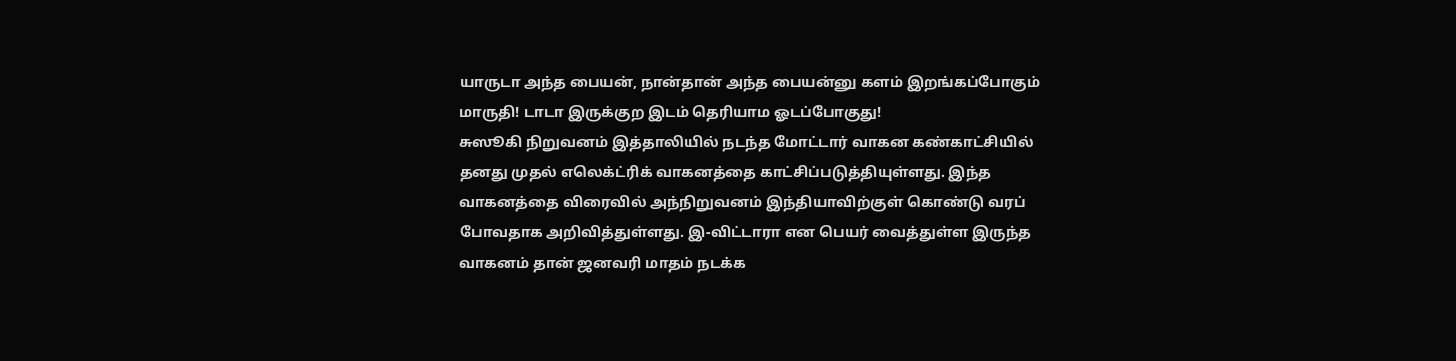யாருடா அந்த பையன், நான்தான் அந்த பையன்னு களம் இறங்கப்போகும் மாருதி! டாடா இருக்குற இடம் தெரியாம ஓடப்போகுது!
சுஸூகி நிறுவனம் இத்தாலியில் நடந்த மோட்டார் வாகன கண்காட்சியில் தனது முதல் எலெக்ட்ரிக் வாகனத்தை காட்சிப்படுத்தியுள்ளது. இந்த வாகனத்தை விரைவில் அந்நிறுவனம் இந்தியாவிற்குள் கொண்டு வரப் போவதாக அறிவித்துள்ளது. இ-விட்டாரா என பெயர் வைத்துள்ள இருந்த வாகனம் தான் ஜனவரி மாதம் நடக்க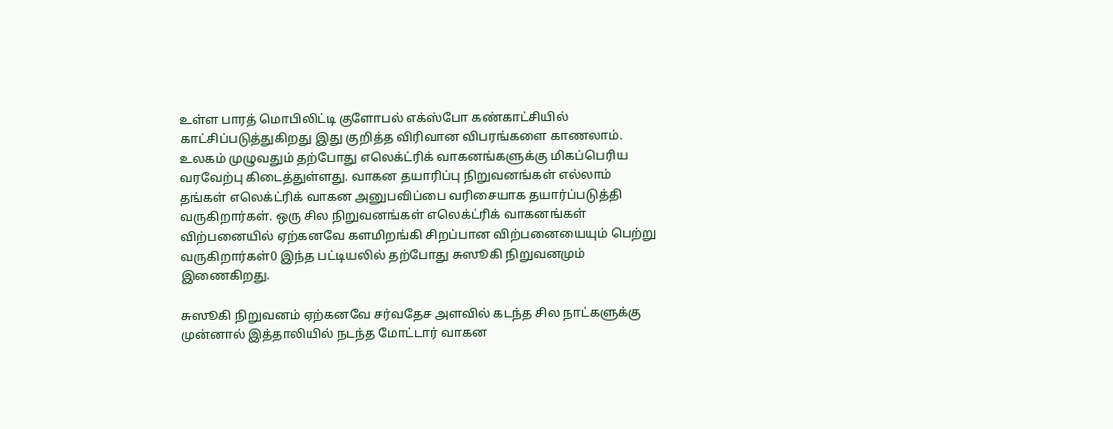உள்ள பாரத் மொபிலிட்டி குளோபல் எக்ஸ்போ கண்காட்சியில் காட்சிப்படுத்துகிறது இது குறித்த விரிவான விபரங்களை காணலாம்.
உலகம் முழுவதும் தற்போது எலெக்ட்ரிக் வாகனங்களுக்கு மிகப்பெரிய வரவேற்பு கிடைத்துள்ளது. வாகன தயாரிப்பு நிறுவனங்கள் எல்லாம் தங்கள் எலெக்ட்ரிக் வாகன அனுபவிப்பை வரிசையாக தயார்ப்படுத்தி வருகிறார்கள். ஒரு சில நிறுவனங்கள் எலெக்ட்ரிக் வாகனங்கள் விற்பனையில் ஏற்கனவே களமிறங்கி சிறப்பான விற்பனையையும் பெற்று வருகிறார்கள்0 இந்த பட்டியலில் தற்போது சுஸூகி நிறுவனமும் இணைகிறது.

சுஸூகி நிறுவனம் ஏற்கனவே சர்வதேச அளவில் கடந்த சில நாட்களுக்கு முன்னால் இத்தாலியில் நடந்த மோட்டார் வாகன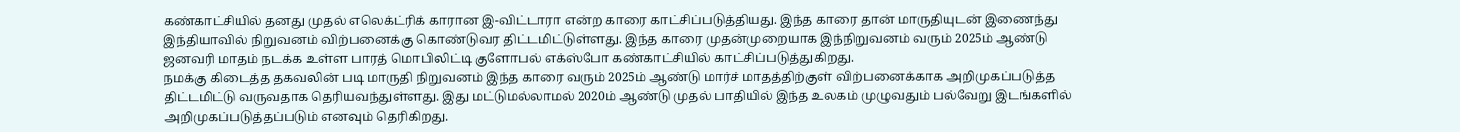கண்காட்சியில் தனது முதல் எலெக்ட்ரிக் காரான இ-விட்டாரா என்ற காரை காட்சிப்படுத்தியது. இந்த காரை தான் மாருதியுடன் இணைந்து இந்தியாவில் நிறுவனம் விற்பனைக்கு கொண்டுவர திட்டமிட்டுள்ளது. இந்த காரை முதன்முறையாக இந்நிறுவனம் வரும் 2025ம் ஆண்டு ஜனவரி மாதம் நடக்க உள்ள பாரத் மொபிலிட்டி குளோபல் எக்ஸ்போ கண்காட்சியில் காட்சிப்படுத்துகிறது.
நமக்கு கிடைத்த தகவலின் படி மாருதி நிறுவனம் இந்த காரை வரும் 2025ம் ஆண்டு மார்ச் மாதத்திற்குள் விற்பனைக்காக அறிமுகப்படுத்த திட்டமிட்டு வருவதாக தெரியவந்துள்ளது. இது மட்டுமல்லாமல் 2020ம் ஆண்டு முதல் பாதியில் இந்த உலகம் முழுவதும் பல்வேறு இடங்களில் அறிமுகப்படுத்தப்படும் எனவும் தெரிகிறது.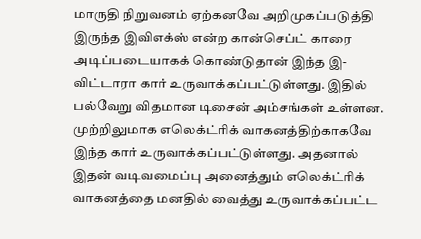மாருதி நிறுவனம் ஏற்கனவே அறிமுகப்படுத்தி இருந்த இவிஎக்ஸ் என்ற கான்செப்ட் காரை அடிப்படையாகக் கொண்டுதான் இந்த இ-விட்டாரா கார் உருவாக்கப்பட்டுள்ளது. இதில் பல்வேறு விதமான டிசைன் அம்சங்கள் உள்ளன. முற்றிலுமாக எலெக்ட்ரிக் வாகனத்திற்காகவே இந்த கார் உருவாக்கப்பட்டுள்ளது. அதனால் இதன் வடிவமைப்பு அனைத்தும் எலெக்ட்ரிக் வாகனத்தை மனதில் வைத்து உருவாக்கப்பட்ட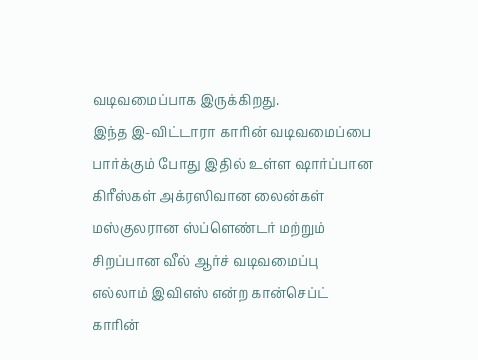வடிவமைப்பாக இருக்கிறது.
இந்த இ-விட்டாரா காரின் வடிவமைப்பை பார்க்கும் போது இதில் உள்ள ஷார்ப்பான கிரீஸ்கள் அக்ரஸிவான லைன்கள் மஸ்குலரான ஸ்ப்ளெண்டர் மற்றும் சிறப்பான வீல் ஆர்ச் வடிவமைப்பு எல்லாம் இவிஎஸ் என்ற கான்செப்ட் காரின்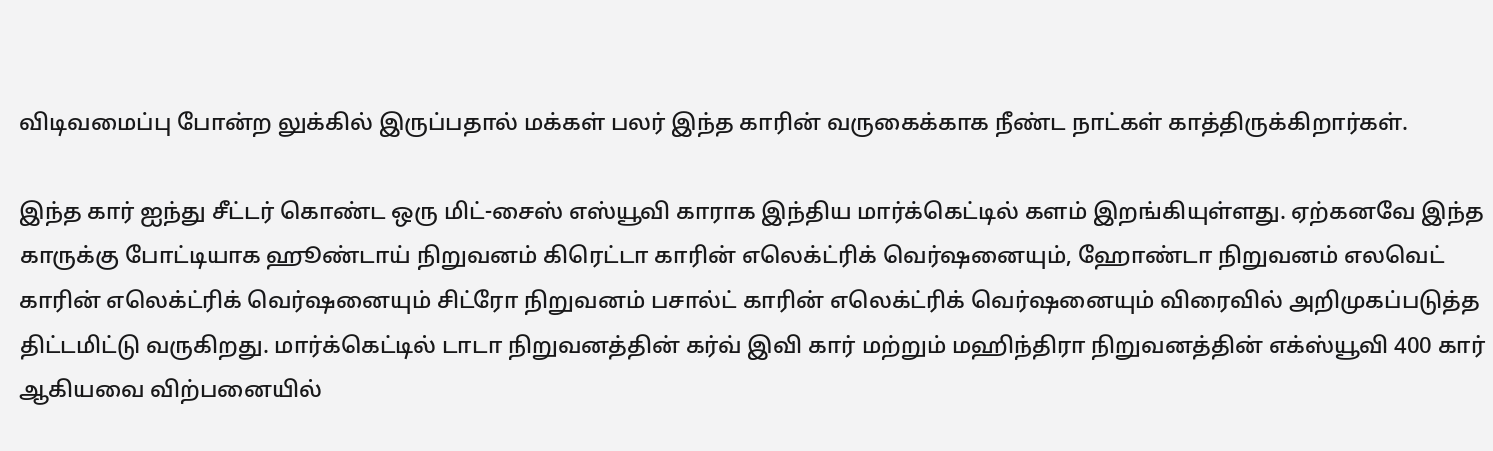விடிவமைப்பு போன்ற லுக்கில் இருப்பதால் மக்கள் பலர் இந்த காரின் வருகைக்காக நீண்ட நாட்கள் காத்திருக்கிறார்கள்.

இந்த கார் ஐந்து சீட்டர் கொண்ட ஒரு மிட்-சைஸ் எஸ்யூவி காராக இந்திய மார்க்கெட்டில் களம் இறங்கியுள்ளது. ஏற்கனவே இந்த காருக்கு போட்டியாக ஹூண்டாய் நிறுவனம் கிரெட்டா காரின் எலெக்ட்ரிக் வெர்ஷனையும், ஹோண்டா நிறுவனம் எலவெட் காரின் எலெக்ட்ரிக் வெர்ஷனையும் சிட்ரோ நிறுவனம் பசால்ட் காரின் எலெக்ட்ரிக் வெர்ஷனையும் விரைவில் அறிமுகப்படுத்த திட்டமிட்டு வருகிறது. மார்க்கெட்டில் டாடா நிறுவனத்தின் கர்வ் இவி கார் மற்றும் மஹிந்திரா நிறுவனத்தின் எக்ஸ்யூவி 400 கார் ஆகியவை விற்பனையில்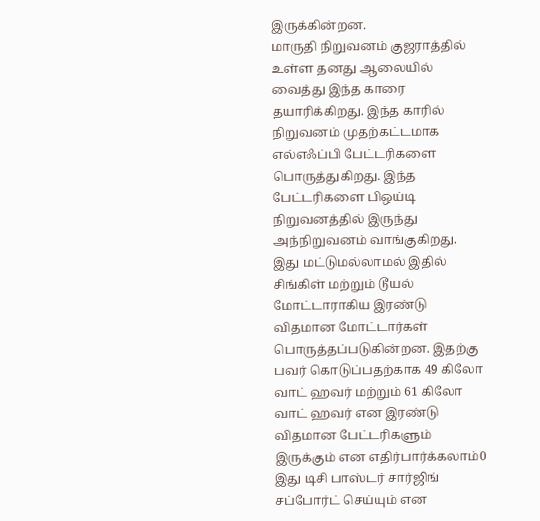இருக்கின்றன.
மாருதி நிறுவனம் குஜராத்தில் உள்ள தனது ஆலையில் வைத்து இந்த காரை தயாரிக்கிறது. இந்த காரில் நிறுவனம் முதற்கட்டமாக எல்எஃப்பி பேட்டரிகளை பொருத்துகிறது. இந்த பேட்டரிகளை பிஒய்டி நிறுவனத்தில் இருந்து அந்நிறுவனம் வாங்குகிறது.
இது மட்டுமல்லாமல் இதில் சிங்கிள் மற்றும் டூயல் மோட்டாராகிய இரண்டு விதமான மோட்டார்கள் பொருத்தப்படுகின்றன. இதற்கு பவர் கொடுப்பதற்காக 49 கிலோ வாட் ஹவர் மற்றும் 61 கிலோ வாட் ஹவர் என இரண்டு விதமான பேட்டரிகளும் இருக்கும் என எதிர்பார்க்கலாம்0 இது டிசி பாஸ்டர் சார்ஜிங் சப்போர்ட் செய்யும் என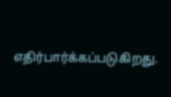எதிர்பார்க்கப்படுகிறது.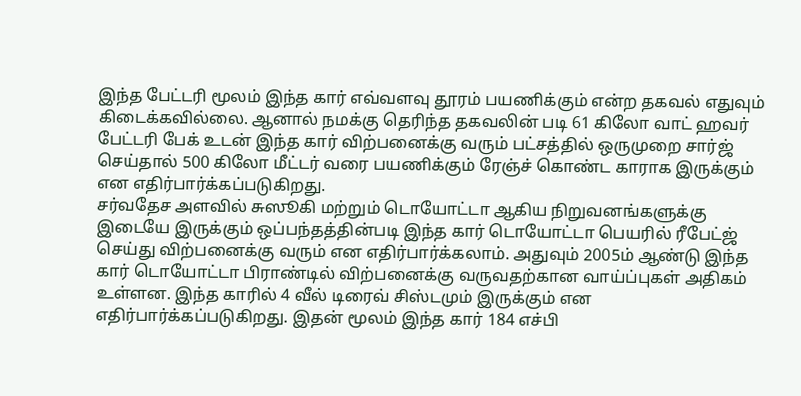இந்த பேட்டரி மூலம் இந்த கார் எவ்வளவு தூரம் பயணிக்கும் என்ற தகவல் எதுவும் கிடைக்கவில்லை. ஆனால் நமக்கு தெரிந்த தகவலின் படி 61 கிலோ வாட் ஹவர் பேட்டரி பேக் உடன் இந்த கார் விற்பனைக்கு வரும் பட்சத்தில் ஒருமுறை சார்ஜ் செய்தால் 500 கிலோ மீட்டர் வரை பயணிக்கும் ரேஞ்ச் கொண்ட காராக இருக்கும் என எதிர்பார்க்கப்படுகிறது.
சர்வதேச அளவில் சுஸூகி மற்றும் டொயோட்டா ஆகிய நிறுவனங்களுக்கு இடையே இருக்கும் ஒப்பந்தத்தின்படி இந்த கார் டொயோட்டா பெயரில் ரீபேட்ஜ் செய்து விற்பனைக்கு வரும் என எதிர்பார்க்கலாம். அதுவும் 2005ம் ஆண்டு இந்த கார் டொயோட்டா பிராண்டில் விற்பனைக்கு வருவதற்கான வாய்ப்புகள் அதிகம் உள்ளன. இந்த காரில் 4 வீல் டிரைவ் சிஸ்டமும் இருக்கும் என எதிர்பார்க்கப்படுகிறது. இதன் மூலம் இந்த கார் 184 எச்பி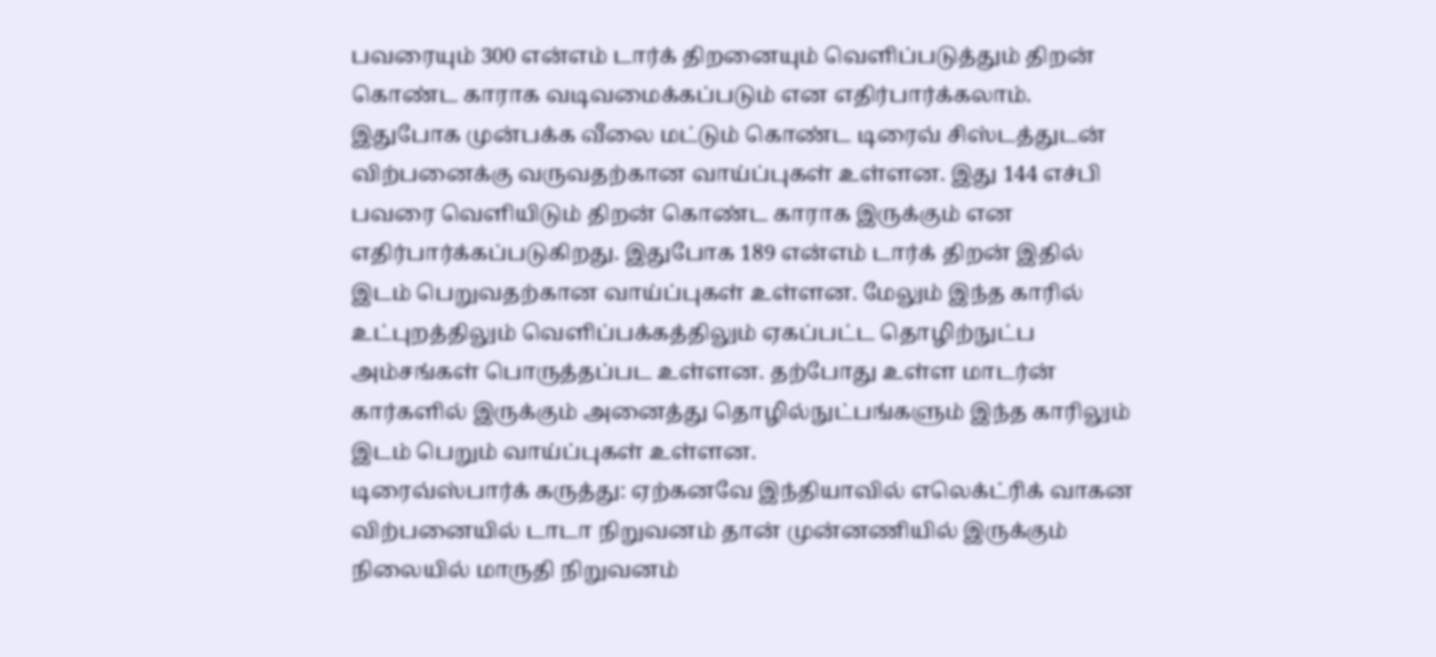பவரையும் 300 என்எம் டார்க் திறனையும் வெளிப்படுத்தும் திறன் கொண்ட காராக வடிவமைக்கப்படும் என எதிர்பார்க்கலாம்.
இதுபோக முன்பக்க வீலை மட்டும் கொண்ட டிரைவ் சிஸ்டத்துடன் விற்பனைக்கு வருவதற்கான வாய்ப்புகள் உள்ளன. இது 144 எச்பி பவரை வெளியிடும் திறன் கொண்ட காராக இருக்கும் என எதிர்பார்க்கப்படுகிறது. இதுபோக 189 என்எம் டார்க் திறன் இதில் இடம் பெறுவதற்கான வாய்ப்புகள் உள்ளன. மேலும் இந்த காரில் உட்புறத்திலும் வெளிப்பக்கத்திலும் ஏகப்பட்ட தொழிற்நுட்ப அம்சங்கள் பொருத்தப்பட உள்ளன. தற்போது உள்ள மாடர்ன் கார்களில் இருக்கும் அனைத்து தொழில்நுட்பங்களும் இந்த காரிலும் இடம் பெறும் வாய்ப்புகள் உள்ளன.
டிரைவ்ஸ்பார்க் கருத்து: ஏற்கனவே இந்தியாவில் எலெக்ட்ரிக் வாகன விற்பனையில் டாடா நிறுவனம் தான் முன்னணியில் இருக்கும் நிலையில் மாருதி நிறுவனம்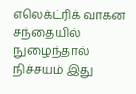எலெக்ட்ரிக் வாகன சந்தையில் நுழைந்தால் நிச்சயம் இது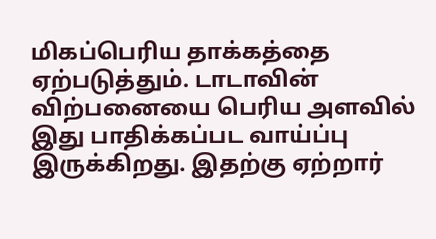மிகப்பெரிய தாக்கத்தை ஏற்படுத்தும். டாடாவின் விற்பனையை பெரிய அளவில் இது பாதிக்கப்பட வாய்ப்பு இருக்கிறது. இதற்கு ஏற்றார்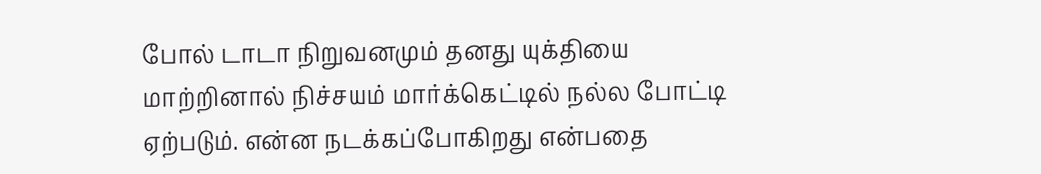போல் டாடா நிறுவனமும் தனது யுக்தியை மாற்றினால் நிச்சயம் மார்க்கெட்டில் நல்ல போட்டி ஏற்படும். என்ன நடக்கப்போகிறது என்பதை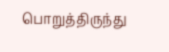பொறுத்திருந்து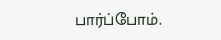பார்ப்போம்.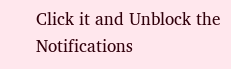Click it and Unblock the Notifications